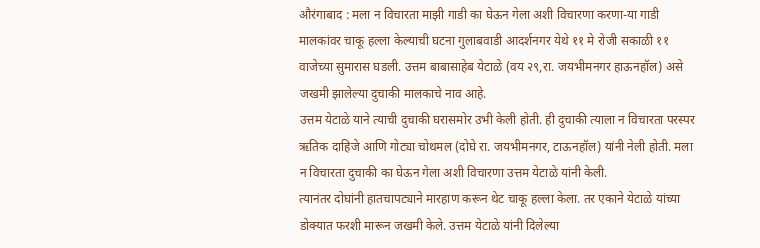औरंगाबाद : मला न विचारता माझी गाडी का घेऊन गेला अशी विचारणा करणा-या गाडी मालकांवर चाकू हल्ला केल्याची घटना गुलाबवाडी आदर्शनगर येथे ११ मे रोजी सकाळी ११ वाजेच्या सुमारास घडली. उत्तम बाबासाहेब येटाळे (वय २९,रा. जयभीमनगर हाऊनहॉल) असे जखमी झालेल्या दुचाकी मालकाचे नाव आहे.
उत्तम येटाळे याने त्याची दुचाकी घरासमोर उभी केली होती. ही दुचाकी त्याला न विचारता परस्पर ऋतिक दाहिजे आणि गोट्या चोथमल (दोघे रा. जयभीमनगर, टाऊनहॉल) यांनी नेली होती. मला न विचारता दुचाकी का घेऊन गेला अशी विचारणा उत्तम येटाळे यांनी केली.
त्यानंतर दोघांनी हातचापट्याने मारहाण करून थेट चाकू हल्ला केला. तर एकाने येटाळे यांच्या डोक्यात फरशी मारून जखमी केले. उत्तम येटाळे यांनी दिलेल्या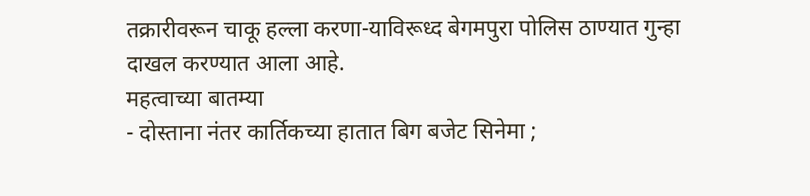तक्रारीवरून चाकू हल्ला करणा-याविरूध्द बेगमपुरा पोलिस ठाण्यात गुन्हा दाखल करण्यात आला आहे.
महत्वाच्या बातम्या
- दोस्ताना नंतर कार्तिकच्या हातात बिग बजेट सिनेमा ;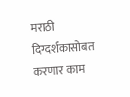मराठी दिग्दर्शकासोबत करणार काम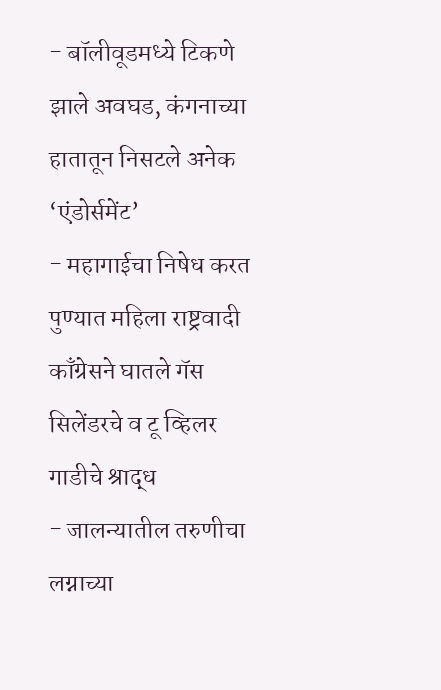- बॉलीवूडमध्ये टिकणे झाले अवघड, कंगनाच्या हातातून निसटले अनेक ‘एंडोर्समेंट’
- महागाईचा निषेध करत पुण्यात महिला राष्ट्रवादी काँग्रेसने घातले गॅस सिलेंडरचे व टू व्हिलर गाडीचे श्राद्ध
- जालन्यातील तरुणीचा लग्नाच्या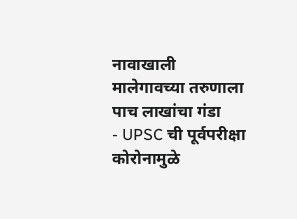नावाखाली मालेगावच्या तरुणाला पाच लाखांचा गंडा
- UPSC ची पूर्वपरीक्षा कोरोनामुळे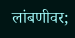लांबणीवर;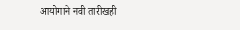आयोगाने नवी तारीखही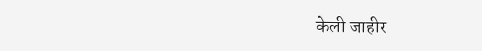केली जाहीर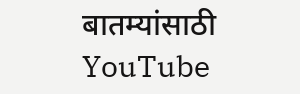बातम्यांसाठी YouTube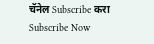चॅनेल Subscribe करा
Subscribe Now